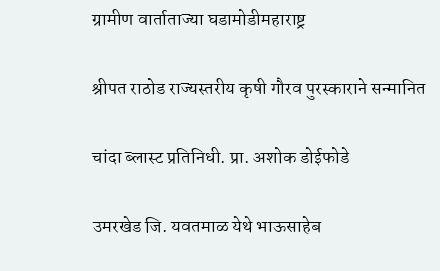ग्रामीण वार्ताताज्या घडामोडीमहाराष्ट्र

श्रीपत राठोड राज्यस्तरीय कृषी गौरव पुरस्काराने सन्मानित

चांदा ब्लास्ट प्रतिनिधी. प्रा. अशोक डोईफोडे

उमरखेड जि. यवतमाळ येथे भाऊसाहेब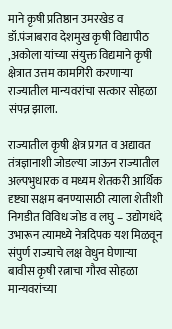माने कृषी प्रतिष्ठान उमरखेड व डॉ.पंजाबराव देशमुख कृषी विद्यापीठ ,अकोला यांच्या संयुक्त विद्यमाने कृषी क्षेत्रात उत्तम कामगिरी करणाऱ्या राज्यातील मान्यवरांचा सत्कार सोहळा संपन्न झाला.

राज्यातील कृषी क्षेत्र प्रगत व अद्यावत तंत्रज्ञानाशी जोडल्या जाऊन राज्यातील अल्पभुधारक व मध्यम शेतकरी आर्थिक दृष्ट्या सक्षम बनण्यासाठी त्याला शेतीशी निगडीत विविध जोड व लघु – उद्योगधंदे उभारून त्यामध्ये नेत्रदिपक यश मिळवून संपुर्ण राज्याचे लक्ष वेधुन घेणाऱ्या बावीस कृषी रत्नाचा गौरव सोहळा मान्यवरांच्या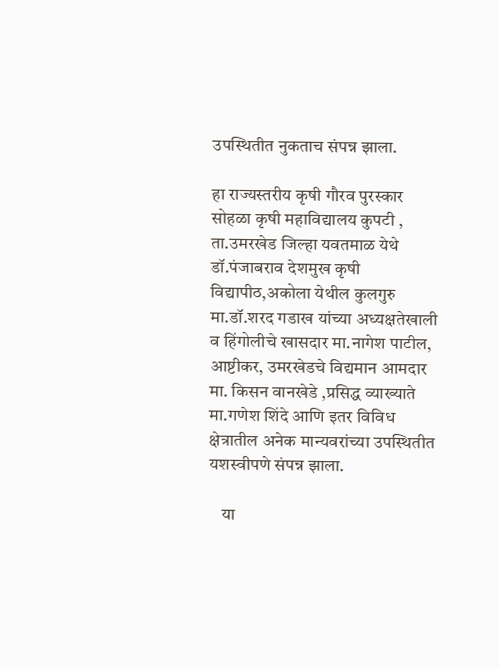उपस्थितीत नुकताच संपन्न झाला.

हा राज्यस्तरीय कृषी गौरव पुरस्कार सोहळा कृषी महाविद्यालय कुपटी , ता.उमरखेड जिल्हा यवतमाळ येथे डॉ.पंजाबराव देशमुख कृषी विद्यापीठ,अकोला येथील कुलगुरु मा.डॉ.शरद गडाख यांच्या अध्यक्षतेखाली व हिंगोलीचे खासदार मा.नागेश पाटील, आष्टीकर, उमरखेडचे विद्यमान आमदार मा. किसन वानखेडे ,प्रसिद्ध व्याख्याते मा.गणेश शिंदे आणि इतर विविध क्षेत्रातील अनेक मान्यवरांच्या उपस्थितीत यशस्वीपणे संपन्न झाला.

    या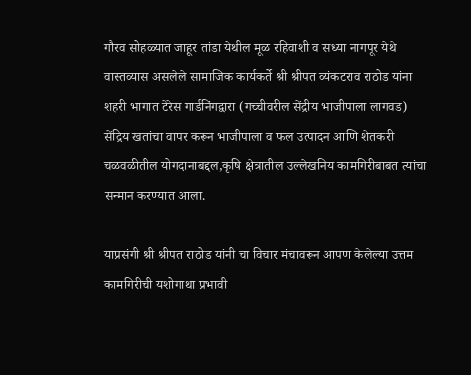गौरव सोहळ्यात जाहूर तांडा येथील मूळ रहिवाशी व सध्या नागपूर येथे वास्तव्यास असलेले सामाजिक कार्यकर्ते श्री श्रीपत व्यंकटराव राठोड यांना शहरी भागात टेरेस गार्डनिंगद्वारा (गच्चीवरील सेंद्रीय भाजीपाला लागवड) सेंद्रिय खतांचा वापर करून भाजीपाला व फल उत्पादन आणि शेतकरी चळवळीतील योगदानाबद्दल,कृषि क्षेत्रातील उल्लेखनिय कामगिरीबाबत त्यांचा सन्मान करण्यात आला.

याप्रसंगी श्री श्रीपत राठोड यांनी चा विचार मंचावरून आपण केलेल्या उत्तम कामगिरीची यशोगाथा प्रभावी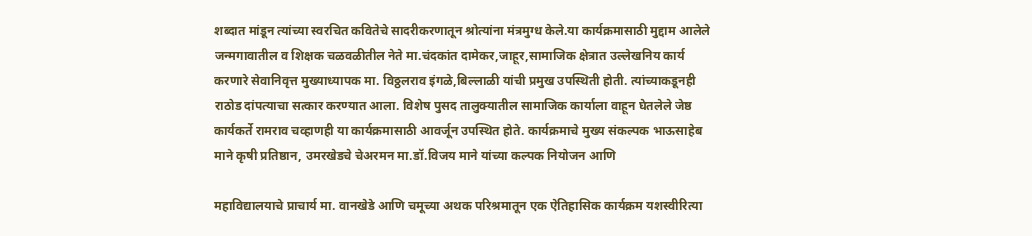शब्दात मांडून त्यांच्या स्वरचित कवितेचे सादरीकरणातून श्रोत्यांना मंत्रमुग्ध केले.या कार्यक्रमासाठी मुद्दाम आलेले जन्मगावातील व शिक्षक चळवळीतील नेते मा.चंदकांत दामेकर,जाहूर,सामाजिक क्षेत्रात उल्लेखनिय कार्य करणारे सेवानिवृत्त मुख्याध्यापक मा. विठ्ठलराव इंगळे,बिल्लाळी यांची प्रमुख उपस्थिती होती. त्यांच्याकडूनही राठोड दांपत्याचा सत्कार करण्यात आला. विशेष पुसद तालुक्यातील सामाजिक कार्याला वाहून घेतलेले जेष्ठ कार्यकर्ते रामराव चव्हाणही या कार्यक्रमासाठी आवर्जून उपस्थित होते. कार्यक्रमाचे मुख्य संकल्पक भाऊसाहेब माने कृषी प्रतिष्ठान, उमरखेडचे चेअरमन मा.डॉ.विजय माने यांच्या कल्पक नियोजन आणि

महाविद्यालयाचे प्राचार्य मा. वानखेडे आणि चमूच्या अथक परिश्रमातून एक ऐतिहासिक कार्यक्रम यशस्वीरित्या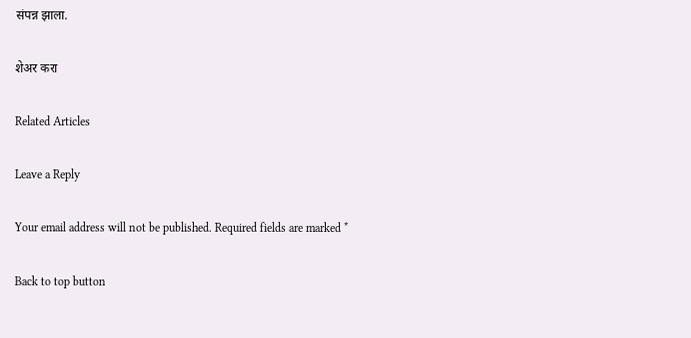संपन्न झाला.

शेअर करा

Related Articles

Leave a Reply

Your email address will not be published. Required fields are marked *

Back to top button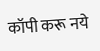कॉपी करू नये